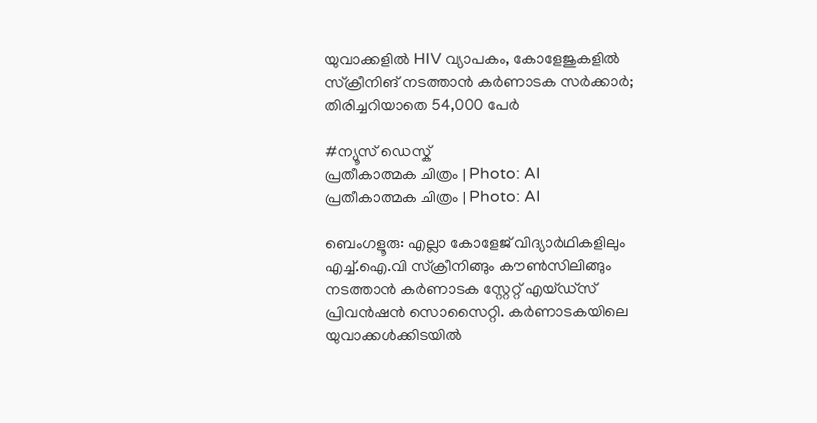യുവാക്കളിൽ HIV വ്യാപകം, കോളേജുകളിൽ സ്ക്രീനിങ് നടത്താൻ കർണാടക സർക്കാർ; തിരിച്ചറിയാതെ 54,000 പേർ

#ന്യൂസ് ഡെസ്ക്
പ്രതീകാത്മക ചിത്രം | Photo: AI
പ്രതീകാത്മക ചിത്രം | Photo: AI

ബെംഗളൂരു: എല്ലാ കോളേജ് വിദ്യാർഥികളിലും എച്ച്.ഐ.വി സ്‌ക്രീനിങ്ങും കൗൺസിലിങ്ങും നടത്താൻ കർണാടക സ്റ്റേറ്റ് എയ്ഡ്സ് പ്രിവൻഷൻ സൊസൈറ്റി. കർണാടകയിലെ യുവാക്കൾക്കിടയിൽ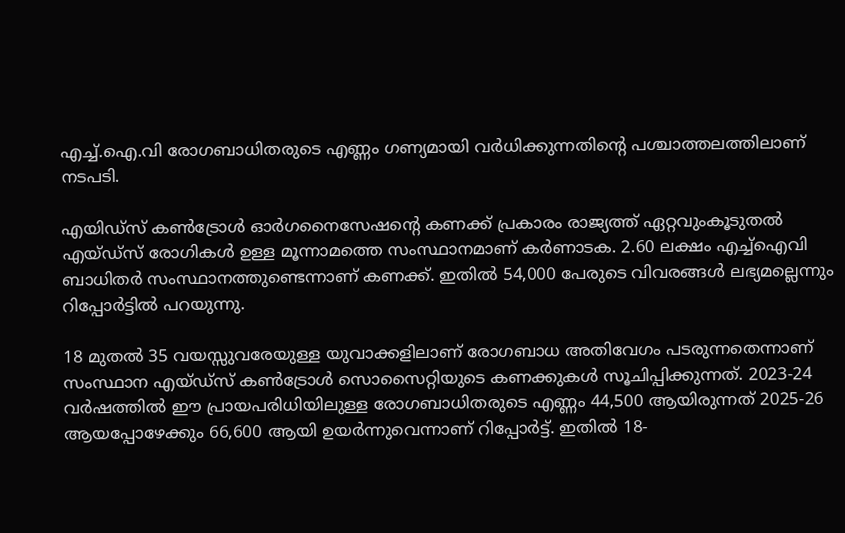എച്ച്.ഐ.വി രോഗബാധിതരുടെ എണ്ണം ഗണ്യമായി വർധിക്കുന്നതിന്റെ പശ്ചാത്തലത്തിലാണ് നടപടി.

എയിഡ്സ് കൺട്രോൾ ഓർഗനൈസേഷന്റെ കണക്ക് പ്രകാരം രാജ്യത്ത് ഏറ്റവുംകൂടുതൽ എയ്ഡ്സ് രോഗികൾ ഉള്ള മൂന്നാമത്തെ സംസ്ഥാനമാണ് കർണാടക. 2.60 ലക്ഷം എച്ച്ഐവി ബാധിതർ സംസ്ഥാനത്തുണ്ടെന്നാണ് കണക്ക്. ഇതിൽ 54,000 പേരുടെ വിവരങ്ങൾ ലഭ്യമല്ലെന്നും റിപ്പോർട്ടിൽ പറയുന്നു.

18 മുതൽ 35 വയസ്സുവരേയുള്ള യുവാക്കളിലാണ് രോഗബാധ അതിവേഗം പടരുന്നതെന്നാണ് സംസ്ഥാന എയ്ഡ്സ് കൺട്രോൾ സൊസൈറ്റിയുടെ കണക്കുകൾ സൂചിപ്പിക്കുന്നത്. 2023-24 വർഷത്തിൽ ഈ പ്രായപരിധിയിലുള്ള രോഗബാധിതരുടെ എണ്ണം 44,500 ആയിരുന്നത് 2025-26 ആയപ്പോഴേക്കും 66,600 ആയി ഉയർന്നുവെന്നാണ് റിപ്പോർട്ട്. ഇതിൽ 18-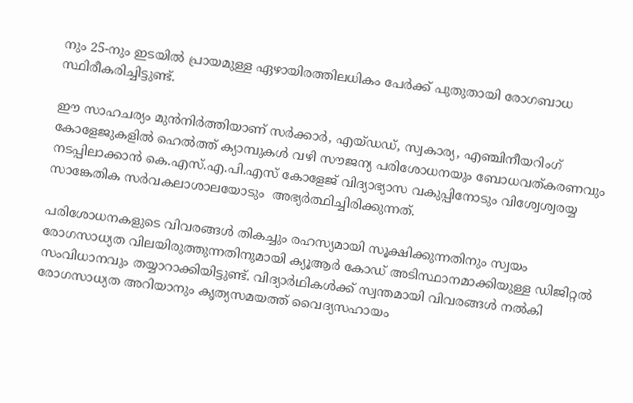നും 25-നും ഇടയിൽ പ്രായമുള്ള ഏഴായിരത്തിലധികം പേർക്ക് പുതുതായി രോഗബാധ സ്ഥിരീകരിച്ചിട്ടുണ്ട്.

ഈ സാഹചര്യം മുൻനിർത്തിയാണ് സർക്കാർ, എയ്ഡഡ്, സ്വകാര്യ, എഞ്ചിനീയറിംഗ് കോളേജുകളിൽ ഹെൽത്ത് ക്യാമ്പുകൾ വഴി സൗജന്യ പരിശോധനയും ബോധവത്കരണവും നടപ്പിലാക്കാൻ കെ.എസ്.എ.പി.എസ് കോളേജ് വിദ്യാഭ്യാസ വകുപ്പിനോടും വിശ്വേശ്വരയ്യ സാങ്കേതിക സർവകലാശാലയോടും  അഭ്യർത്ഥിച്ചിരിക്കുന്നത്.

പരിശോധനകളുടെ വിവരങ്ങൾ തികച്ചും രഹസ്യമായി സൂക്ഷിക്കുന്നതിനും സ്വയം രോഗസാധ്യത വിലയിരുത്തുന്നതിനുമായി ക്യൂആർ കോഡ് അടിസ്ഥാനമാക്കിയുള്ള ഡിജിറ്റൽ സംവിധാനവും തയ്യാറാക്കിയിട്ടുണ്ട്. വിദ്യാർഥികൾക്ക് സ്വന്തമായി വിവരങ്ങൾ നൽകി രോഗസാധ്യത അറിയാനും കൃത്യസമയത്ത് വൈദ്യസഹായം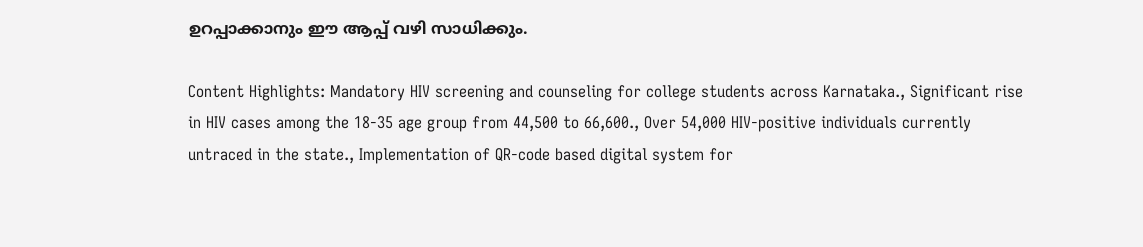ഉറപ്പാക്കാനും ഈ ആപ്പ് വഴി സാധിക്കും.

Content Highlights: Mandatory HIV screening and counseling for college students across Karnataka., Significant rise in HIV cases among the 18-35 age group from 44,500 to 66,600., Over 54,000 HIV-positive individuals currently untraced in the state., Implementation of QR-code based digital system for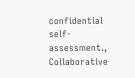confidential self-assessment., Collaborative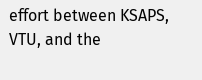effort between KSAPS, VTU, and the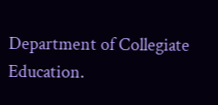Department of Collegiate Education.